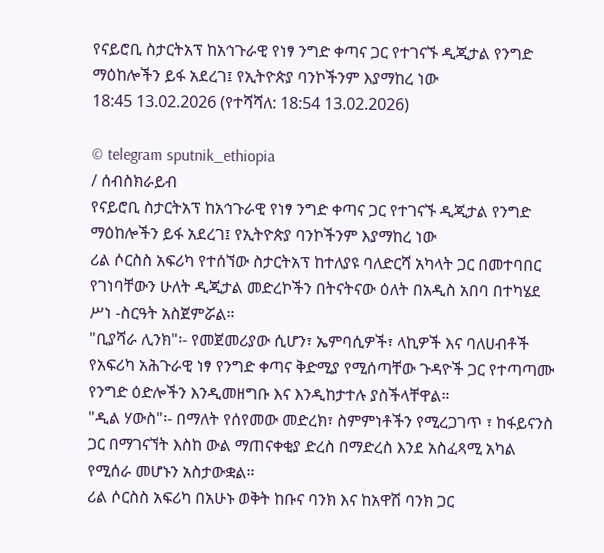የናይሮቢ ስታርትአፕ ከአኅጉራዊ የነፃ ንግድ ቀጣና ጋር የተገናኙ ዲጂታል የንግድ ማዕከሎችን ይፋ አደረገ፤ የኢትዮጵያ ባንኮችንም እያማከረ ነው
18:45 13.02.2026 (የተሻሻለ: 18:54 13.02.2026)

© telegram sputnik_ethiopia
/ ሰብስክራይብ
የናይሮቢ ስታርትአፕ ከአኅጉራዊ የነፃ ንግድ ቀጣና ጋር የተገናኙ ዲጂታል የንግድ ማዕከሎችን ይፋ አደረገ፤ የኢትዮጵያ ባንኮችንም እያማከረ ነው
ሪል ሶርስስ አፍሪካ የተሰኘው ስታርትአፕ ከተለያዩ ባለድርሻ አካላት ጋር በመተባበር የገነባቸውን ሁለት ዲጂታል መድረኮችን በትናትናው ዕለት በአዲስ አበባ በተካሄደ ሥነ -ስርዓት አስጀምሯል።
"ቢያሻራ ሊንክ"፡- የመጀመሪያው ሲሆን፣ ኤምባሲዎች፣ ላኪዎች እና ባለሀብቶች የአፍሪካ አሕጉራዊ ነፃ የንግድ ቀጣና ቅድሚያ የሚሰጣቸው ጉዳዮች ጋር የተጣጣሙ የንግድ ዕድሎችን እንዲመዘግቡ እና እንዲከታተሉ ያስችላቸዋል።
"ዲል ሃውስ"፡- በማለት የሰየመው መድረክ፣ ስምምነቶችን የሚረጋገጥ ፣ ከፋይናንስ ጋር በማገናኘት እስከ ውል ማጠናቀቂያ ድረስ በማድረስ እንደ አስፈጻሚ አካል የሚሰራ መሆኑን አስታውቋል።
ሪል ሶርስስ አፍሪካ በአሁኑ ወቅት ከቡና ባንክ እና ከአዋሽ ባንክ ጋር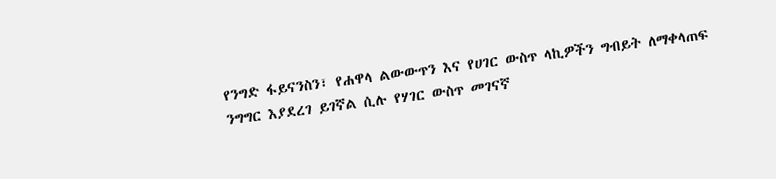የንግድ ፋይናንስን፣ የሐዋላ ልውውጥን እና የሀገር ውስጥ ላኪዎችን ግብይት ለማቀላጠፍ ንግግር እያደረገ ይገኛል ሲሉ የሃገር ውስጥ መገናኛ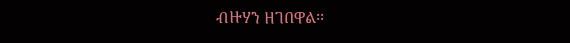ብዙሃን ዘገበዋል፡፡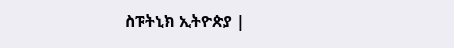ስፑትኒክ ኢትዮጵያ |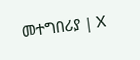መተግበሪያ | X